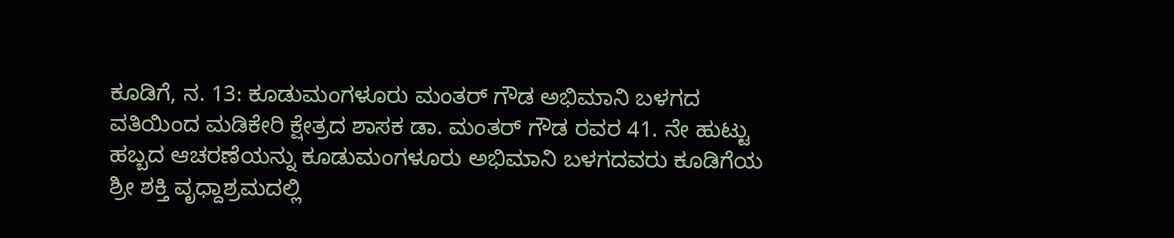ಕೂಡಿಗೆ, ನ. 13: ಕೂಡುಮಂಗಳೂರು ಮಂತರ್ ಗೌಡ ಅಭಿಮಾನಿ ಬಳಗದ ವತಿಯಿಂದ ಮಡಿಕೇರಿ ಕ್ಷೇತ್ರದ ಶಾಸಕ ಡಾ. ಮಂತರ್ ಗೌಡ ರವರ 41. ನೇ ಹುಟ್ಟು ಹಬ್ಬದ ಆಚರಣೆಯನ್ನು ಕೂಡುಮಂಗಳೂರು ಅಭಿಮಾನಿ ಬಳಗದವರು ಕೂಡಿಗೆಯ ಶ್ರೀ ಶಕ್ತಿ ವೃಧ್ದಾಶ್ರಮದಲ್ಲಿ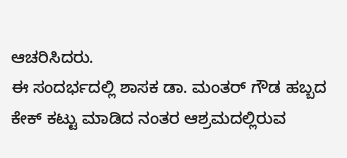ಆಚರಿಸಿದರು.
ಈ ಸಂದರ್ಭದಲ್ಲಿ ಶಾಸಕ ಡಾ. ಮಂತರ್ ಗೌಡ ಹಬ್ಬದ ಕೇಕ್ ಕಟ್ಟು ಮಾಡಿದ ನಂತರ ಆಶ್ರಮದಲ್ಲಿರುವ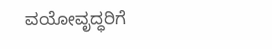ವಯೋವೃದ್ಧರಿಗೆ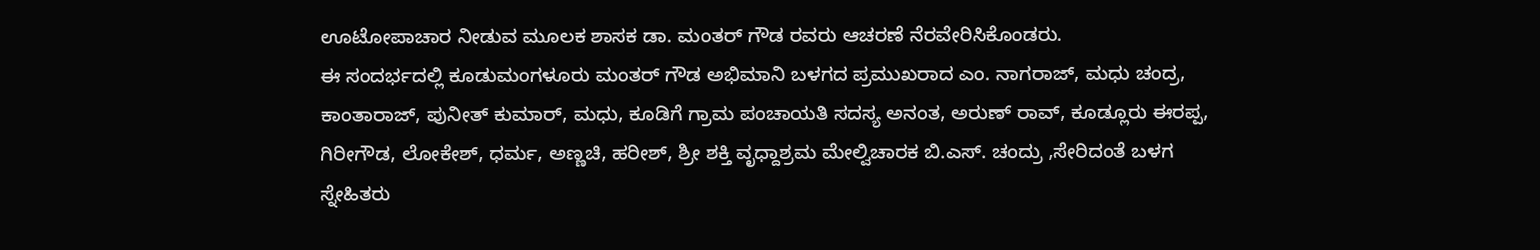ಊಟೋಪಾಚಾರ ನೀಡುವ ಮೂಲಕ ಶಾಸಕ ಡಾ. ಮಂತರ್ ಗೌಡ ರವರು ಆಚರಣೆ ನೆರವೇರಿಸಿಕೊಂಡರು.
ಈ ಸಂದರ್ಭದಲ್ಲಿ ಕೂಡುಮಂಗಳೂರು ಮಂತರ್ ಗೌಡ ಅಭಿಮಾನಿ ಬಳಗದ ಪ್ರಮುಖರಾದ ಎಂ. ನಾಗರಾಜ್, ಮಧು ಚಂದ್ರ, ಕಾಂತಾರಾಜ್, ಪುನೀತ್ ಕುಮಾರ್, ಮಧು, ಕೂಡಿಗೆ ಗ್ರಾಮ ಪಂಚಾಯತಿ ಸದಸ್ಯ ಅನಂತ, ಅರುಣ್ ರಾವ್, ಕೂಡ್ಲೂರು ಈರಪ್ಪ, ಗಿರೀಗೌಡ, ಲೋಕೇಶ್, ಧರ್ಮ, ಅಣ್ಣಚಿ, ಹರೀಶ್, ಶ್ರೀ ಶಕ್ತಿ ವೃಧ್ದಾಶ್ರಮ ಮೇಲ್ವಿಚಾರಕ ಬಿ.ಎಸ್. ಚಂದ್ರು ,ಸೇರಿದಂತೆ ಬಳಗ ಸ್ನೇಹಿತರು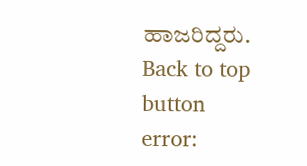ಹಾಜರಿದ್ದರು.
Back to top button
error: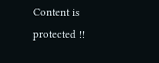Content is protected !!